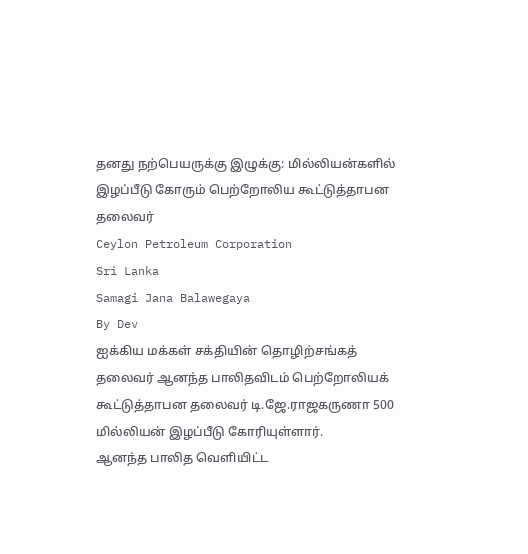தனது நற்பெயருக்கு இழுக்கு: மில்லியன்களில் இழப்பீடு கோரும் பெற்றோலிய கூட்டுத்தாபன தலைவர்
Ceylon Petroleum Corporation
Sri Lanka
Samagi Jana Balawegaya
By Dev
ஐக்கிய மக்கள் சக்தியின் தொழிற்சங்கத் தலைவர் ஆனந்த பாலிதவிடம் பெற்றோலியக் கூட்டுத்தாபன தலைவர் டி.ஜே.ராஜகருணா 500 மில்லியன் இழப்பீடு கோரியுள்ளார்.
ஆனந்த பாலித வெளியிட்ட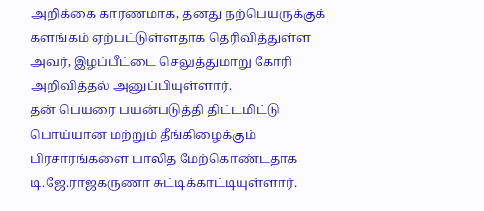அறிக்கை காரணமாக, தனது நற்பெயருக்குக் களங்கம் ஏற்பட்டுள்ளதாக தெரிவித்துள்ள அவர், இழப்பீட்டை செலுத்துமாறு கோரி அறிவித்தல் அனுப்பியுள்ளார்.
தன் பெயரை பயன்படுத்தி திட்டமிட்டு பொய்யான மற்றும் தீங்கிழைக்கும் பிரசாரங்களை பாலித மேற்கொண்டதாக டி.ஜே.ராஜகருணா சுட்டிக்காட்டியுள்ளார்.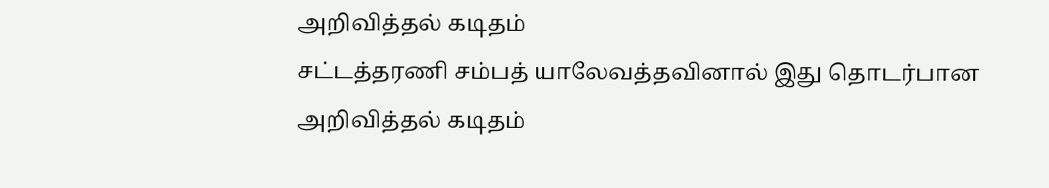அறிவித்தல் கடிதம்
சட்டத்தரணி சம்பத் யாலேவத்தவினால் இது தொடர்பான அறிவித்தல் கடிதம்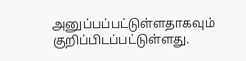அனுப்பப்பட்டுள்ளதாகவும் குறிப்பிடப்பட்டுள்ளது.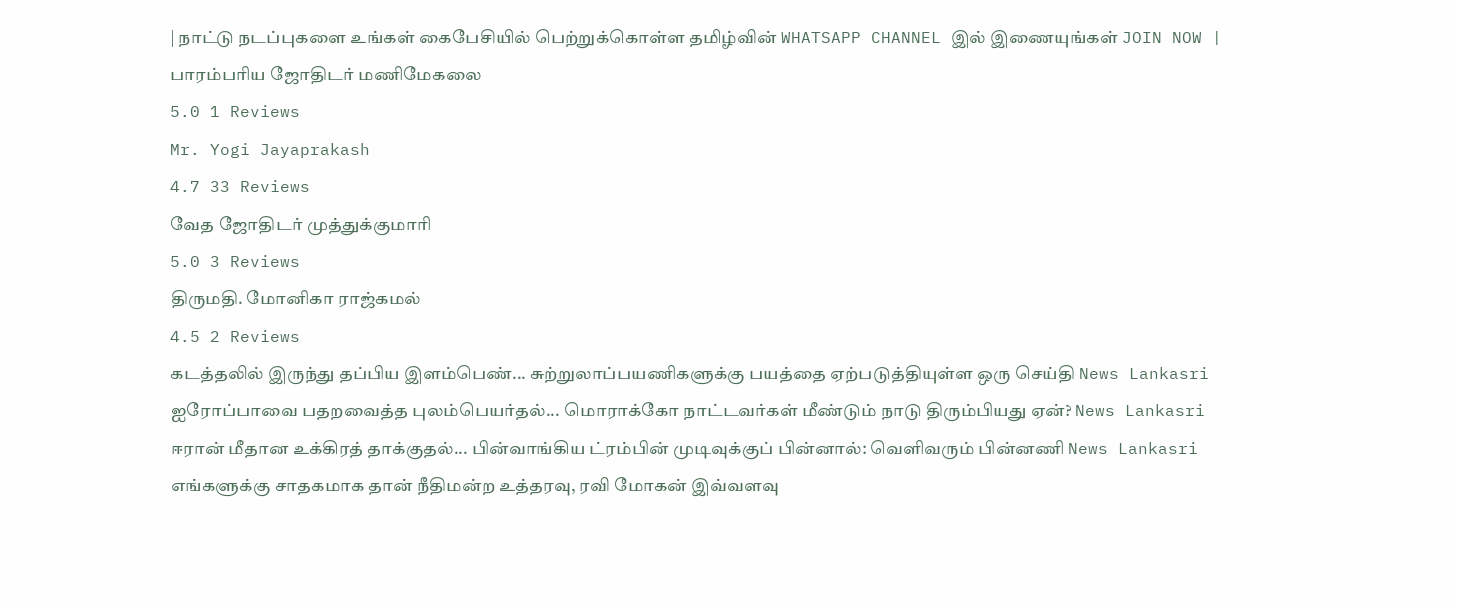| நாட்டு நடப்புகளை உங்கள் கைபேசியில் பெற்றுக்கொள்ள தமிழ்வின் WHATSAPP CHANNEL இல் இணையுங்கள் JOIN NOW |
பாரம்பரிய ஜோதிடர் மணிமேகலை
5.0 1 Reviews
Mr. Yogi Jayaprakash
4.7 33 Reviews
வேத ஜோதிடர் முத்துக்குமாரி
5.0 3 Reviews
திருமதி. மோனிகா ராஜ்கமல்
4.5 2 Reviews
கடத்தலில் இருந்து தப்பிய இளம்பெண்... சுற்றுலாப்பயணிகளுக்கு பயத்தை ஏற்படுத்தியுள்ள ஒரு செய்தி News Lankasri
ஐரோப்பாவை பதறவைத்த புலம்பெயர்தல்... மொராக்கோ நாட்டவர்கள் மீண்டும் நாடு திரும்பியது ஏன்? News Lankasri
ஈரான் மீதான உக்கிரத் தாக்குதல்... பின்வாங்கிய ட்ரம்பின் முடிவுக்குப் பின்னால்: வெளிவரும் பின்னணி News Lankasri
எங்களுக்கு சாதகமாக தான் நீதிமன்ற உத்தரவு, ரவி மோகன் இவ்வளவு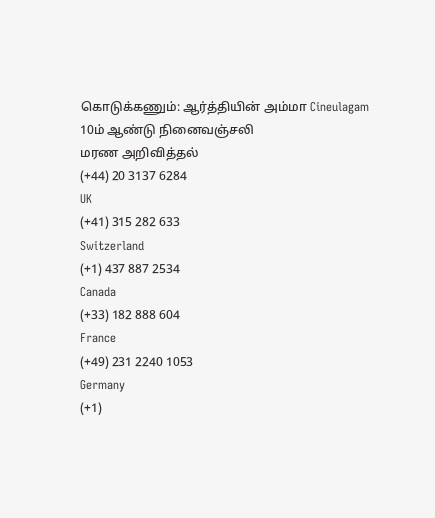கொடுக்கணும்: ஆர்த்தியின் அம்மா Cineulagam
10ம் ஆண்டு நினைவஞ்சலி
மரண அறிவித்தல்
(+44) 20 3137 6284
UK
(+41) 315 282 633
Switzerland
(+1) 437 887 2534
Canada
(+33) 182 888 604
France
(+49) 231 2240 1053
Germany
(+1)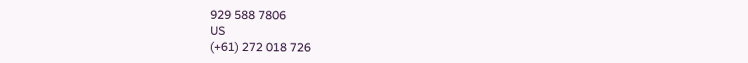929 588 7806
US
(+61) 272 018 726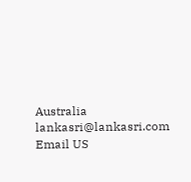Australia
lankasri@lankasri.com
Email US